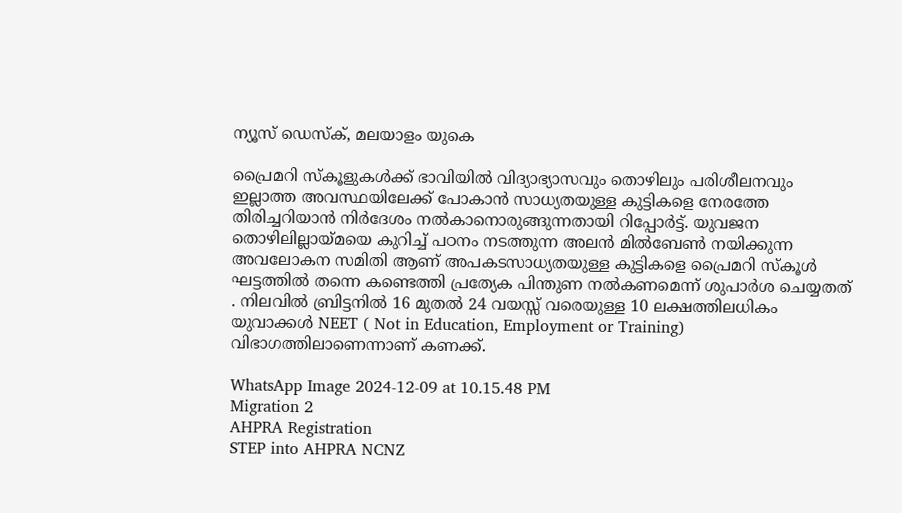ന്യൂസ് ഡെസ്ക്, മലയാളം യുകെ

പ്രൈമറി സ്കൂളുകൾക്ക് ഭാവിയിൽ വിദ്യാഭ്യാസവും തൊഴിലും പരിശീലനവും ഇല്ലാത്ത അവസ്ഥയിലേക്ക് പോകാൻ സാധ്യതയുള്ള കുട്ടികളെ നേരത്തേ തിരിച്ചറിയാൻ നിർദേശം നൽകാനൊരുങ്ങുന്നതായി റിപ്പോർട്ട്. യുവജന തൊഴിലില്ലായ്മയെ കുറിച്ച് പഠനം നടത്തുന്ന അലൻ മിൽബേൺ നയിക്കുന്ന അവലോകന സമിതി ആണ് അപകടസാധ്യതയുള്ള കുട്ടികളെ പ്രൈമറി സ്കൂൾ ഘട്ടത്തിൽ തന്നെ കണ്ടെത്തി പ്രത്യേക പിന്തുണ നൽകണമെന്ന് ശുപാർശ ചെയ്യതത് . നിലവിൽ ബ്രിട്ടനിൽ 16 മുതൽ 24 വയസ്സ് വരെയുള്ള 10 ലക്ഷത്തിലധികം യുവാക്കൾ NEET ( Not in Education, Employment or Training) വിഭാഗത്തിലാണെന്നാണ് കണക്ക്.

WhatsApp Image 2024-12-09 at 10.15.48 PM
Migration 2
AHPRA Registration
STEP into AHPRA NCNZ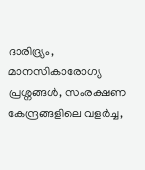ദാരിദ്ര്യം, മാനസികാരോഗ്യ പ്രശ്നങ്ങൾ, സംരക്ഷണ കേന്ദ്രങ്ങളിലെ വളർച്ച,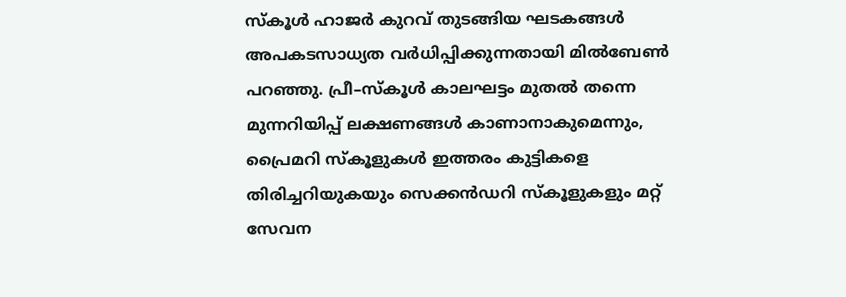സ്കൂൾ ഹാജർ കുറവ് തുടങ്ങിയ ഘടകങ്ങൾ അപകടസാധ്യത വർധിപ്പിക്കുന്നതായി മിൽബേൺ പറഞ്ഞു. പ്രീ–സ്കൂൾ കാലഘട്ടം മുതൽ തന്നെ മുന്നറിയിപ്പ് ലക്ഷണങ്ങൾ കാണാനാകുമെന്നും, പ്രൈമറി സ്കൂളുകൾ ഇത്തരം കുട്ടികളെ തിരിച്ചറിയുകയും സെക്കൻഡറി സ്കൂളുകളും മറ്റ് സേവന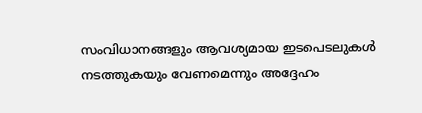സംവിധാനങ്ങളും ആവശ്യമായ ഇടപെടലുകൾ നടത്തുകയും വേണമെന്നും അദ്ദേഹം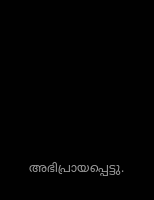അഭിപ്രായപ്പെട്ടു.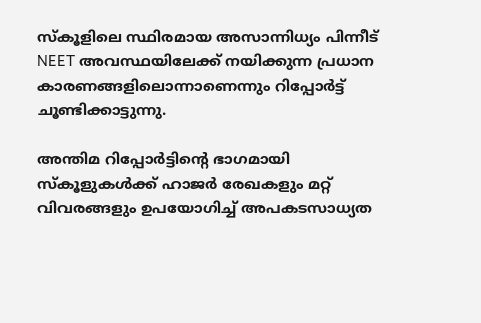സ്കൂളിലെ സ്ഥിരമായ അസാന്നിധ്യം പിന്നീട് NEET അവസ്ഥയിലേക്ക് നയിക്കുന്ന പ്രധാന കാരണങ്ങളിലൊന്നാണെന്നും റിപ്പോർട്ട് ചൂണ്ടിക്കാട്ടുന്നു.

അന്തിമ റിപ്പോർട്ടിന്റെ ഭാഗമായി സ്കൂളുകൾക്ക് ഹാജർ രേഖകളും മറ്റ് വിവരങ്ങളും ഉപയോഗിച്ച് അപകടസാധ്യത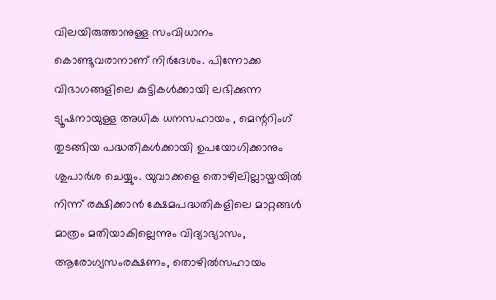വിലയിരുത്താനുള്ള സംവിധാനം കൊണ്ടുവരാനാണ് നിർദേശം. പിന്നോക്ക വിഭാഗങ്ങളിലെ കുട്ടികൾക്കായി ലഭിക്കുന്ന ട്യൂഷനായുള്ള അധിക ധനസഹായം , മെന്ററിംഗ് തുടങ്ങിയ പദ്ധതികൾക്കായി ഉപയോഗിക്കാനും ശുപാർശ ചെയ്യും. യുവാക്കളെ തൊഴിലില്ലായ്മയിൽ നിന്ന് രക്ഷിക്കാൻ ക്ഷേമപദ്ധതികളിലെ മാറ്റങ്ങൾ മാത്രം മതിയാകില്ലെന്നും വിദ്യാഭ്യാസം, ആരോഗ്യസംരക്ഷണം, തൊഴിൽസഹായം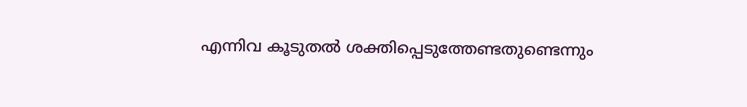എന്നിവ കൂടുതൽ ശക്തിപ്പെടുത്തേണ്ടതുണ്ടെന്നും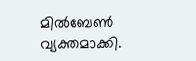മിൽബേൺ വ്യക്തമാക്കി.